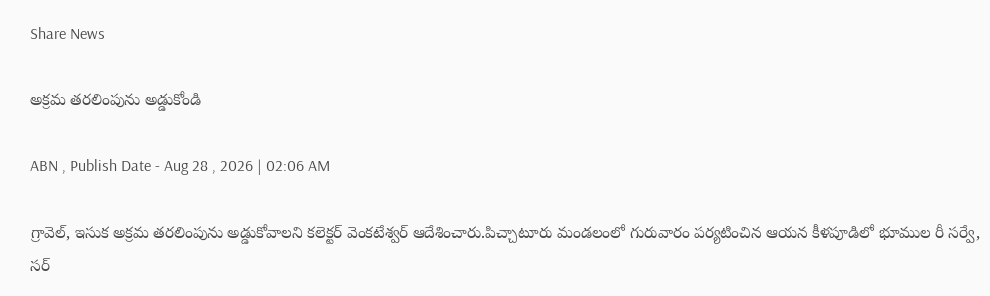Share News

అక్రమ తరలింపును అడ్డుకోండి

ABN , Publish Date - Aug 28 , 2026 | 02:06 AM

గ్రావెల్‌, ఇసుక అక్రమ తరలింపును అడ్డుకోవాలని కలెక్టర్‌ వెంకటేశ్వర్‌ ఆదేశించారు.పిచ్చాటూరు మండలంలో గురువారం పర్యటించిన ఆయన కీళపూడిలో భూముల రీ సర్వే, సర్‌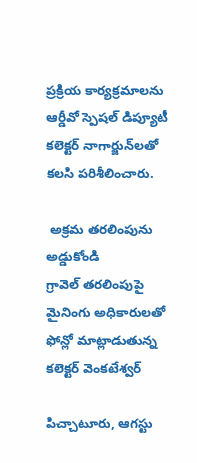ప్రక్రియ కార్యక్రమాలను ఆర్డీవో స్పెషల్‌ డిప్యూటీ కలెక్టర్‌ నాగార్జున్‌లతో కలసి పరిశీలించారు.

 అక్రమ తరలింపును అడ్డుకోండి
గ్రావెల్‌ తరలింపుపై మైనింగు అధికారులతో ఫోన్లో మాట్లాడుతున్న కలెక్టర్‌ వెంకటేశ్వర్‌

పిచ్చాటూరు, ఆగస్టు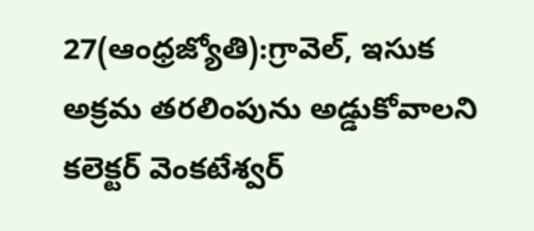27(ఆంధ్రజ్యోతి):గ్రావెల్‌, ఇసుక అక్రమ తరలింపును అడ్డుకోవాలని కలెక్టర్‌ వెంకటేశ్వర్‌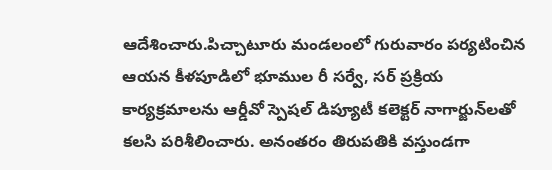ఆదేశించారు.పిచ్చాటూరు మండలంలో గురువారం పర్యటించిన ఆయన కీళపూడిలో భూముల రీ సర్వే, సర్‌ ప్రక్రియ కార్యక్రమాలను ఆర్డీవో స్పెషల్‌ డిప్యూటీ కలెక్టర్‌ నాగార్జున్‌లతో కలసి పరిశీలించారు. అనంతరం తిరుపతికి వస్తుండగా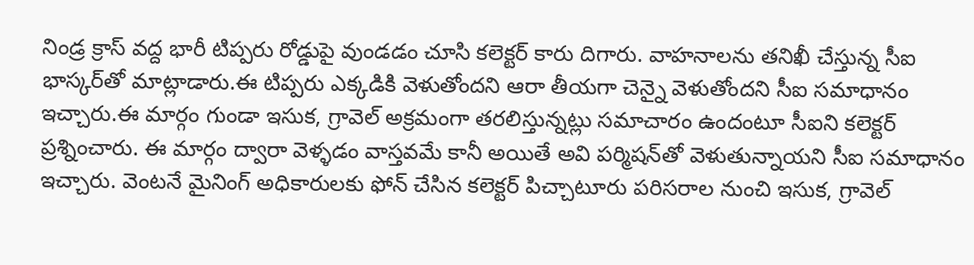నిండ్ర క్రాస్‌ వద్ద భారీ టిప్పరు రోడ్డుపై వుండడం చూసి కలెక్టర్‌ కారు దిగారు. వాహనాలను తనిఖీ చేస్తున్న సీఐ భాస్కర్‌తో మాట్లాడారు.ఈ టిప్పరు ఎక్కడికి వెళుతోందని ఆరా తీయగా చెన్నై వెళుతోందని సీఐ సమాధానం ఇచ్చారు.ఈ మార్గం గుండా ఇసుక, గ్రావెల్‌ అక్రమంగా తరలిస్తున్నట్లు సమాచారం ఉందంటూ సీఐని కలెక్టర్‌ ప్రశ్నించారు. ఈ మార్గం ద్వారా వెళ్ళడం వాస్తవమే కానీ అయితే అవి పర్మిషన్‌తో వెళుతున్నాయని సీఐ సమాధానం ఇచ్చారు. వెంటనే మైనింగ్‌ అధికారులకు ఫోన్‌ చేసిన కలెక్టర్‌ పిచ్చాటూరు పరిసరాల నుంచి ఇసుక, గ్రావెల్‌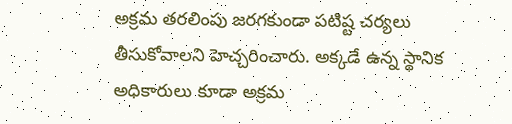అక్రమ తరలింపు జరగకుండా పటిష్ట చర్యలు తీసుకోవాలని హెచ్చరించారు. అక్కడే ఉన్న స్థానిక అధికారులు కూడా అక్రమ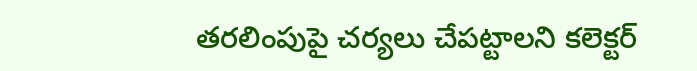తరలింపుపై చర్యలు చేపట్టాలని కలెక్టర్‌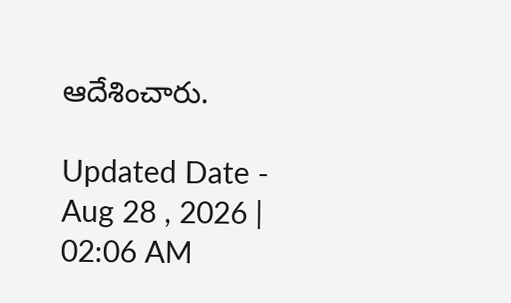ఆదేశించారు.

Updated Date - Aug 28 , 2026 | 02:06 AM